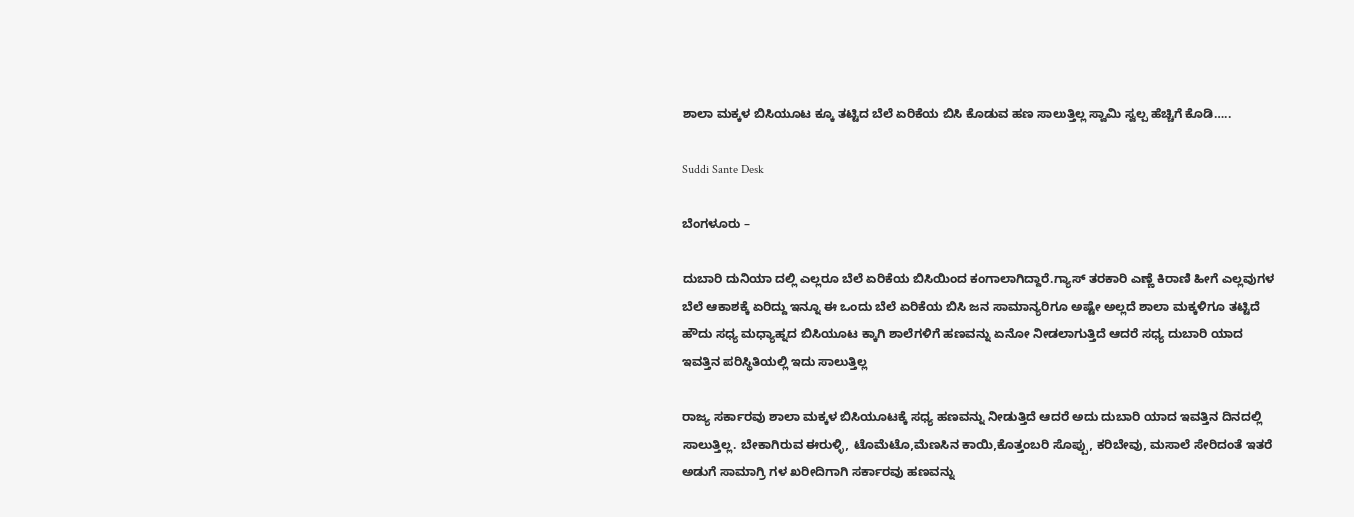ಶಾಲಾ ಮಕ್ಕಳ ಬಿಸಿಯೂಟ ಕ್ಕೂ ತಟ್ಟಿದ ಬೆಲೆ ಏರಿಕೆಯ ಬಿಸಿ ಕೊಡುವ ಹಣ ಸಾಲುತ್ತಿಲ್ಲ ಸ್ವಾಮಿ ಸ್ವಲ್ಪ ಹೆಚ್ಚಿಗೆ ಕೊಡಿ…..

Suddi Sante Desk

ಬೆಂಗಳೂರು –

ದುಬಾರಿ ದುನಿಯಾ ದಲ್ಲಿ ಎಲ್ಲರೂ ಬೆಲೆ ಏರಿಕೆಯ ಬಿಸಿಯಿಂದ ಕಂಗಾಲಾಗಿದ್ದಾರೆ‌.ಗ್ಯಾಸ್ ತರಕಾರಿ ಎಣ್ಣೆ ಕಿರಾಣಿ ಹೀಗೆ ಎಲ್ಲವುಗಳ ಬೆಲೆ ಆಕಾಶಕ್ಕೆ ಏರಿದ್ದು ಇನ್ನೂ ಈ ಒಂದು ಬೆಲೆ ಏರಿಕೆಯ ಬಿಸಿ ಜನ ಸಾಮಾನ್ಯರಿಗೂ ಅಷ್ಟೇ ಅಲ್ಲದೆ ಶಾಲಾ ಮಕ್ಕಳಿಗೂ ತಟ್ಟಿದೆ ಹೌದು ಸಧ್ಯ ಮಧ್ಯಾಹ್ನದ ಬಿಸಿಯೂಟ ಕ್ಕಾಗಿ ಶಾಲೆಗಳಿಗೆ ಹಣವನ್ನು ಏನೋ ನೀಡಲಾಗುತ್ತಿದೆ ಆದರೆ ಸಧ್ಯ ದುಬಾರಿ ಯಾದ ಇವತ್ತಿನ ಪರಿಸ್ಥಿತಿಯಲ್ಲಿ ಇದು ಸಾಲುತ್ತಿಲ್ಲ

ರಾಜ್ಯ ಸರ್ಕಾರವು ಶಾಲಾ ಮಕ್ಕಳ ಬಿಸಿಯೂಟಕ್ಕೆ ಸಧ್ಯ ಹಣವನ್ನು ನೀಡುತ್ತಿದೆ ಆದರೆ ಅದು ದುಬಾರಿ ಯಾದ ಇವತ್ತಿನ ದಿನದಲ್ಲಿ ಸಾಲುತ್ತಿಲ್ಲ. ಬೇಕಾಗಿರುವ ಈರುಳ್ಳಿ, ಟೊಮೆಟೊ,ಮೆಣಸಿನ ಕಾಯಿ,ಕೊತ್ತಂಬರಿ ಸೊಪ್ಪು, ಕರಿಬೇವು, ಮಸಾಲೆ ಸೇರಿದಂತೆ ಇತರೆ ಅಡುಗೆ ಸಾಮಾಗ್ರಿ ಗಳ ಖರೀದಿಗಾಗಿ ಸರ್ಕಾರವು ಹಣವನ್ನು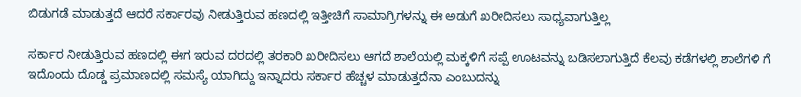ಬಿಡುಗಡೆ ಮಾಡುತ್ತದೆ ಆದರೆ ಸರ್ಕಾರವು ನೀಡುತ್ತಿರುವ ಹಣದಲ್ಲಿ ಇತ್ತೀಚಿಗೆ ಸಾಮಾಗ್ರಿಗಳನ್ನು ಈ ಅಡುಗೆ ಖರೀದಿಸಲು ಸಾಧ್ಯವಾಗುತ್ತಿಲ್ಲ

ಸರ್ಕಾರ ನೀಡುತ್ತಿರುವ ಹಣದಲ್ಲಿ ಈಗ ಇರುವ ದರದಲ್ಲಿ ತರಕಾರಿ ಖರೀದಿಸಲು ಆಗದೆ ಶಾಲೆಯಲ್ಲಿ ಮಕ್ಕಳಿಗೆ ಸಪ್ಪೆ ಊಟವನ್ನು ಬಡಿಸಲಾಗುತ್ತಿದೆ ಕೆಲವು ಕಡೆಗಳಲ್ಲಿ ಶಾಲೆಗಳಿ ಗೆ ಇದೊಂದು ದೊಡ್ಡ ಪ್ರಮಾಣದಲ್ಲಿ ಸಮಸ್ಯೆ ಯಾಗಿದ್ದು ಇನ್ನಾದರು ಸರ್ಕಾರ ಹೆಚ್ಚಳ ಮಾಡುತ್ತದೆನಾ ಎಂಬುದನ್ನು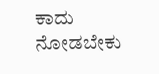ಕಾದು ನೋಡಬೇಕು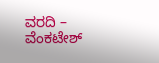ವರದಿ – ವೆಂಕಟೇಶ್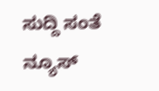ಸುದ್ದಿ ಸಂತೆ ನ್ಯೂಸ್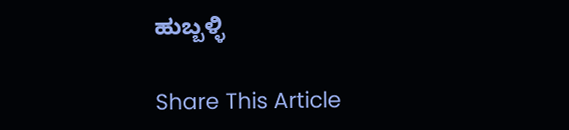ಹುಬ್ಬಳ್ಳಿ

Share This Article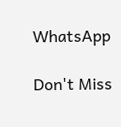WhatsApp

Don't Miss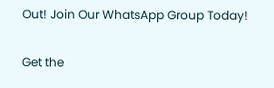Out! Join Our WhatsApp Group Today!

Get the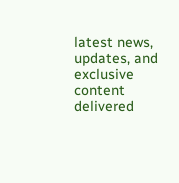latest news, updates, and exclusive content delivered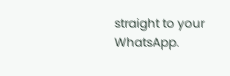straight to your WhatsApp.